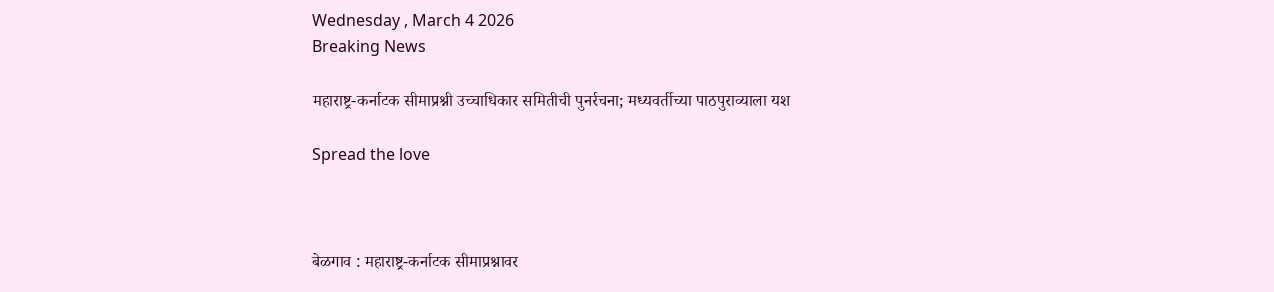Wednesday , March 4 2026
Breaking News

महाराष्ट्र-कर्नाटक सीमाप्रश्नी उच्चाधिकार समितीची पुनर्रचना; मध्यवर्तीच्या पाठपुराव्याला यश

Spread the love



बेळगाव : महाराष्ट्र-कर्नाटक सीमाप्रश्नावर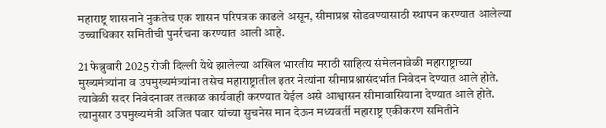महाराष्ट्र शासनाने नुकतेच एक शासन परिपत्रक काढले असून, सीमाप्रश्न सोडवण्यासाठी स्थापन करण्यात आलेल्या उच्चाधिकार समितीची पुनर्रचना करण्यात आली आहे.

21 फेब्रुवारी 2025 रोजी दिल्ली येथे झालेल्या अखिल भारतीय मराठी साहित्य संमेलनावेळी महाराष्ट्राच्या मुख्यमंत्र्यांना व उपमुख्यमंत्र्यांना तसेच महाराष्ट्रातील इतर नेत्यांना सीमाप्रश्नासंदर्भात निवेदन देण्यात आले होते. त्यावेळी सदर निवेदनावर तत्काळ कार्यवाही करण्यात येईल असे आश्वासन सीमावासियाना देण्यात आले होते. त्यानुसार उपमुख्यमंत्री अजित पवार यांच्या सुचनेस मान देऊन मध्यवर्ती महाराष्ट्र एकीकरण समितीने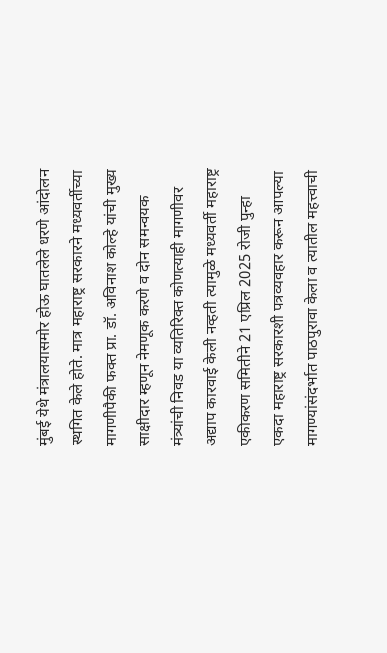मुंबई येथे मंत्रालयासमोर होऊ घातलेले धरणे आंदोलन स्थगित केले होते. मात्र महाराष्ट्र सरकारने मध्यवर्तीच्या मागणीपैकी फक्त प्रा. डॉ. अविनाश कोल्हे यांची मुख्य साक्षीदार म्हणून नेमणूक करणे व दोन समन्वयक मंत्र्यांची निवड या व्यतिरिक्त कोणत्याही मागणीवर अद्याप कारवाई केली नव्हती त्यामुळे मध्यवर्ती महाराष्ट्र एकीकरण समितीने 21 एप्रिल 2025 रोजी पुन्हा एकदा महाराष्ट्र सरकारशी पत्रव्यवहार करून आपल्या मागण्यांसंदर्भात पाठपुरावा केला व त्यातील महत्त्वाची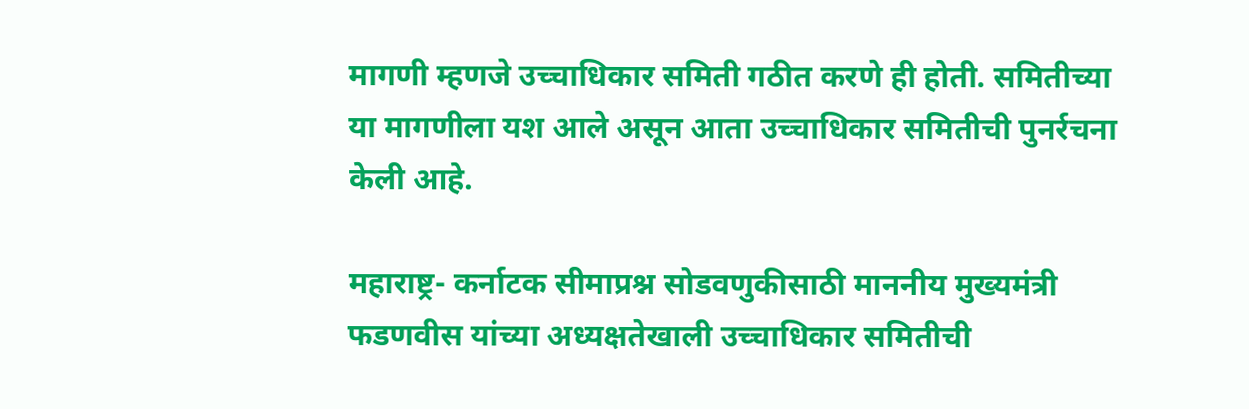मागणी म्हणजे उच्चाधिकार समिती गठीत करणे ही होती. समितीच्या या मागणीला यश आले असून आता उच्चाधिकार समितीची पुनर्रचना केली आहे.

महाराष्ट्र- कर्नाटक सीमाप्रश्न सोडवणुकीसाठी माननीय मुख्यमंत्री फडणवीस यांच्या अध्यक्षतेखाली उच्चाधिकार समितीची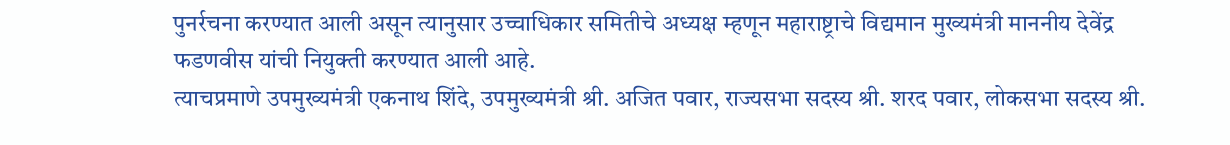पुनर्रचना करण्यात आली असून त्यानुसार उच्चाधिकार समितीचे अध्यक्ष म्हणून महाराष्ट्राचे विद्यमान मुख्यमंत्री माननीय देवेंद्र फडणवीस यांची नियुक्ती करण्यात आली आहे.
त्याचप्रमाणे उपमुख्यमंत्री एकनाथ शिंदे, उपमुख्यमंत्री श्री. अजित पवार, राज्यसभा सदस्य श्री. शरद पवार, लोकसभा सदस्य श्री.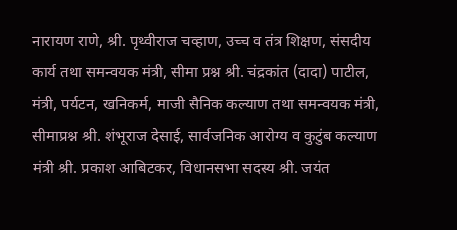नारायण राणे, श्री. पृथ्वीराज चव्हाण, उच्च व तंत्र शिक्षण, संसदीय कार्य तथा समन्वयक मंत्री, सीमा प्रश्न श्री. चंद्रकांत (दादा) पाटील, मंत्री, पर्यटन, खनिकर्म, माजी सैनिक कल्याण तथा समन्वयक मंत्री, सीमाप्रश्न श्री. शंभूराज देसाई, सार्वजनिक आरोग्य व कुटुंब कल्याण मंत्री श्री. प्रकाश आबिटकर, विधानसभा सदस्य श्री. जयंत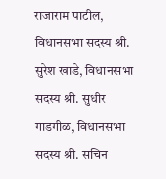राजाराम पाटील, विधानसभा सदस्य श्री. सुरेश खाडे, विधानसभा सदस्य श्री. सुधीर गाडगीळ, विधानसभा सदस्य श्री. सचिन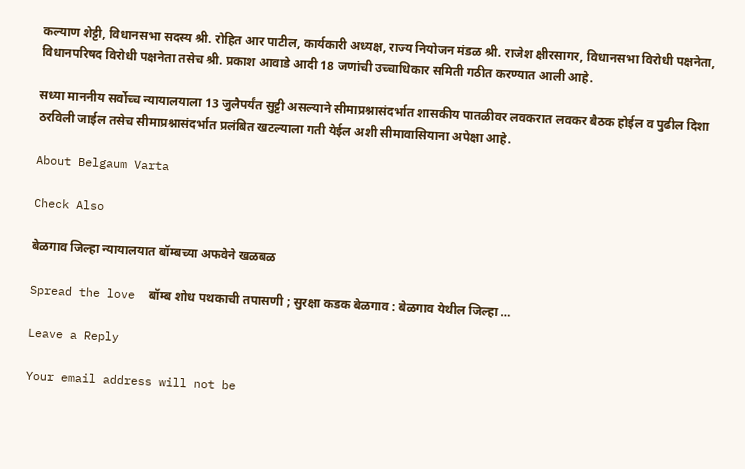कल्याण शेट्टी, विधानसभा सदस्य श्री. रोहित आर पाटील, कार्यकारी अध्यक्ष, राज्य नियोजन मंडळ श्री. राजेश क्षीरसागर, विधानसभा विरोधी पक्षनेता, विधानपरिषद विरोधी पक्षनेता तसेच श्री. प्रकाश आवाडे आदी 18 जणांची उच्चाधिकार समिती गठीत करण्यात आली आहे.

सध्या माननीय सर्वोच्च न्यायालयाला 13 जुलैपर्यंत सुट्टी असल्याने सीमाप्रश्नासंदर्भात शासकीय पातळीवर लवकरात लवकर बैठक होईल व पुढील दिशा ठरविली जाईल तसेच सीमाप्रश्नासंदर्भात प्रलंबित खटल्याला गती येईल अशी सीमावासियाना अपेक्षा आहे.

About Belgaum Varta

Check Also

बेळगाव जिल्हा न्यायालयात बॉम्बच्या अफवेने खळबळ

Spread the love  बॉम्ब शोध पथकाची तपासणी ; सुरक्षा कडक बेळगाव : बेळगाव येथील जिल्हा …

Leave a Reply

Your email address will not be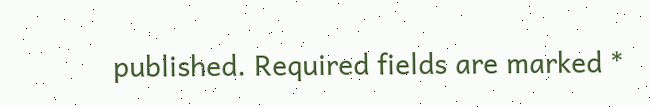published. Required fields are marked *